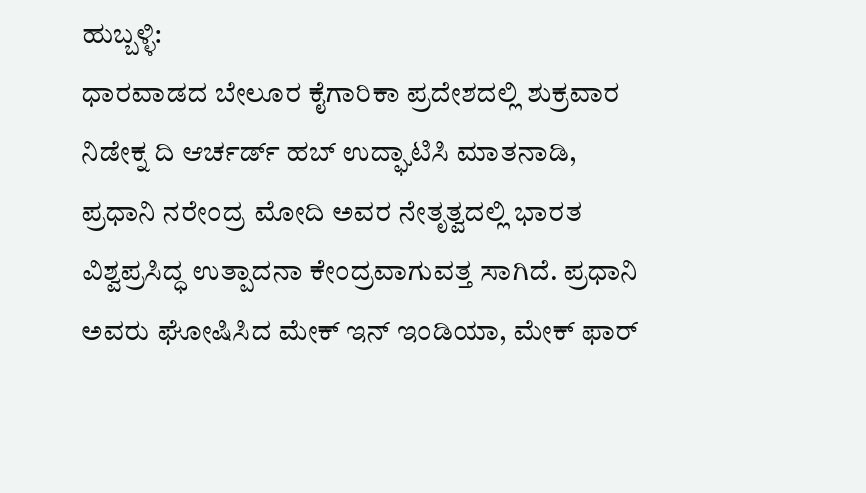ಹುಬ್ಬಳ್ಳಿ:
ಧಾರವಾಡದ ಬೇಲೂರ ಕೈಗಾರಿಕಾ ಪ್ರದೇಶದಲ್ಲಿ ಶುಕ್ರವಾರ ನಿಡೇಕ್ನ ದಿ ಆರ್ಚರ್ಡ್ ಹಬ್ ಉದ್ಘಾಟಿಸಿ ಮಾತನಾಡಿ, ಪ್ರಧಾನಿ ನರೇಂದ್ರ ಮೋದಿ ಅವರ ನೇತೃತ್ವದಲ್ಲಿ ಭಾರತ ವಿಶ್ವಪ್ರಸಿದ್ಧ ಉತ್ಪಾದನಾ ಕೇಂದ್ರವಾಗುವತ್ತ ಸಾಗಿದೆ. ಪ್ರಧಾನಿ ಅವರು ಘೋಷಿಸಿದ ಮೇಕ್ ಇನ್ ಇಂಡಿಯಾ, ಮೇಕ್ ಫಾರ್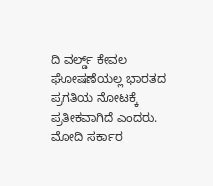ದಿ ವರ್ಲ್ಡ್ ಕೇವಲ ಘೋಷಣೆಯಲ್ಲ ಭಾರತದ ಪ್ರಗತಿಯ ನೋಟಕ್ಕೆ ಪ್ರತೀಕವಾಗಿದೆ ಎಂದರು.
ಮೋದಿ ಸರ್ಕಾರ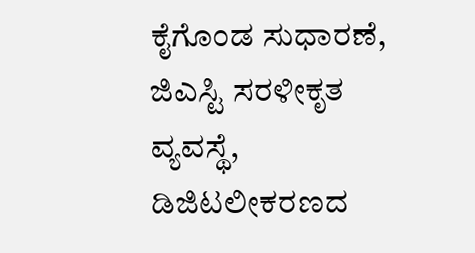ಕೈಗೊಂಡ ಸುಧಾರಣೆ, ಜಿಎಸ್ಟಿ ಸರಳೀಕೃತ ವ್ಯವಸ್ಥೆ, ಡಿಜಿಟಲೀಕರಣದ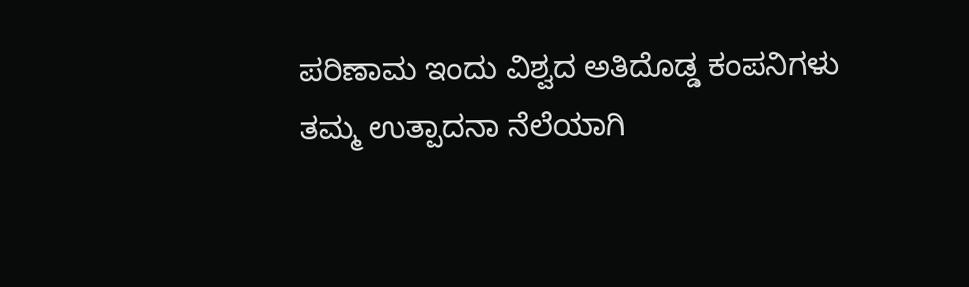ಪರಿಣಾಮ ಇಂದು ವಿಶ್ವದ ಅತಿದೊಡ್ಡ ಕಂಪನಿಗಳು ತಮ್ಮ ಉತ್ಪಾದನಾ ನೆಲೆಯಾಗಿ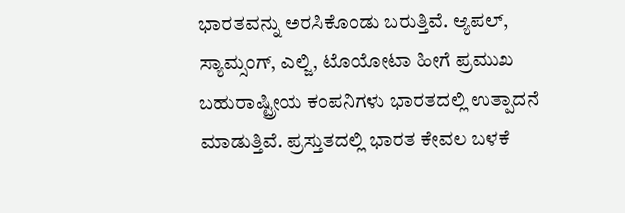ಭಾರತವನ್ನು ಅರಸಿಕೊಂಡು ಬರುತ್ತಿವೆ. ಆ್ಯಪಲ್, ಸ್ಯಾಮ್ಸಂಗ್, ಎಲ್ಜಿ, ಟೊಯೋಟಾ ಹೀಗೆ ಪ್ರಮುಖ ಬಹುರಾಷ್ಟ್ರೀಯ ಕಂಪನಿಗಳು ಭಾರತದಲ್ಲಿ ಉತ್ಪಾದನೆ ಮಾಡುತ್ತಿವೆ. ಪ್ರಸ್ತುತದಲ್ಲಿ ಭಾರತ ಕೇವಲ ಬಳಕೆ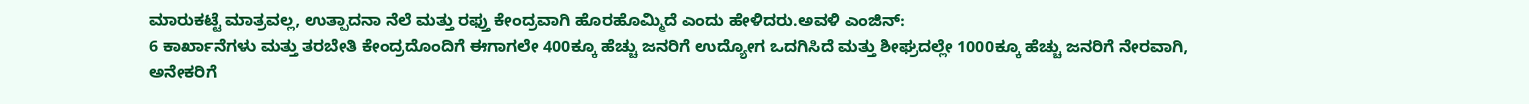ಮಾರುಕಟ್ಟೆ ಮಾತ್ರವಲ್ಲ, ಉತ್ಪಾದನಾ ನೆಲೆ ಮತ್ತು ರಫ್ತು ಕೇಂದ್ರವಾಗಿ ಹೊರಹೊಮ್ಮಿದೆ ಎಂದು ಹೇಳಿದರು.ಅವಳಿ ಎಂಜಿನ್:
6 ಕಾರ್ಖಾನೆಗಳು ಮತ್ತು ತರಬೇತಿ ಕೇಂದ್ರದೊಂದಿಗೆ ಈಗಾಗಲೇ 400ಕ್ಕೂ ಹೆಚ್ಚು ಜನರಿಗೆ ಉದ್ಯೋಗ ಒದಗಿಸಿದೆ ಮತ್ತು ಶೀಘ್ರದಲ್ಲೇ 1000ಕ್ಕೂ ಹೆಚ್ಚು ಜನರಿಗೆ ನೇರವಾಗಿ, ಅನೇಕರಿಗೆ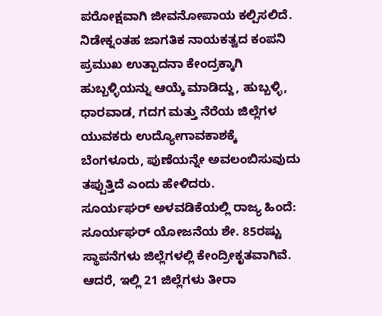ಪರೋಕ್ಷವಾಗಿ ಜೀವನೋಪಾಯ ಕಲ್ಪಿಸಲಿದೆ. ನಿಡೇಕ್ನಂತಹ ಜಾಗತಿಕ ನಾಯಕತ್ವದ ಕಂಪನಿ ಪ್ರಮುಖ ಉತ್ಪಾದನಾ ಕೇಂದ್ರಕ್ಕಾಗಿ ಹುಬ್ಬಳ್ಳಿಯನ್ನು ಆಯ್ಕೆ ಮಾಡಿದ್ದು, ಹುಬ್ಬಳ್ಳಿ, ಧಾರವಾಡ, ಗದಗ ಮತ್ತು ನೆರೆಯ ಜಿಲ್ಲೆಗಳ ಯುವಕರು ಉದ್ಯೋಗಾವಕಾಶಕ್ಕೆ ಬೆಂಗಳೂರು, ಪುಣೆಯನ್ನೇ ಅವಲಂಬಿಸುವುದು ತಪ್ಪುತ್ತಿದೆ ಎಂದು ಹೇಳಿದರು.
ಸೂರ್ಯಘರ್ ಅಳವಡಿಕೆಯಲ್ಲಿ ರಾಜ್ಯ ಹಿಂದೆ:
ಸೂರ್ಯಘರ್ ಯೋಜನೆಯ ಶೇ. 85ರಷ್ಟು ಸ್ಥಾಪನೆಗಳು ಜಿಲ್ಲೆಗಳಲ್ಲಿ ಕೇಂದ್ರೀಕೃತವಾಗಿವೆ. ಆದರೆ, ಇಲ್ಲಿ 21 ಜಿಲ್ಲೆಗಳು ತೀರಾ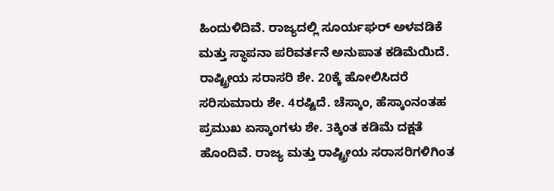ಹಿಂದುಳಿದಿವೆ. ರಾಜ್ಯದಲ್ಲಿ ಸೂರ್ಯಘರ್ ಅಳವಡಿಕೆ ಮತ್ತು ಸ್ಥಾಪನಾ ಪರಿವರ್ತನೆ ಅನುಪಾತ ಕಡಿಮೆಯಿದೆ. ರಾಷ್ಟ್ರೀಯ ಸರಾಸರಿ ಶೇ. 20ಕ್ಕೆ ಹೋಲಿಸಿದರೆ ಸರಿಸುಮಾರು ಶೇ. 4ರಷ್ಟಿದೆ. ಚೆಸ್ಕಾಂ, ಹೆಸ್ಕಾಂನಂತಹ ಪ್ರಮುಖ ಏಸ್ಕಾಂಗಳು ಶೇ. 3ಕ್ಕಿಂತ ಕಡಿಮೆ ದಕ್ಷತೆ ಹೊಂದಿವೆ. ರಾಜ್ಯ ಮತ್ತು ರಾಷ್ಟ್ರೀಯ ಸರಾಸರಿಗಳಿಗಿಂತ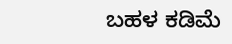ಬಹಳ ಕಡಿಮೆ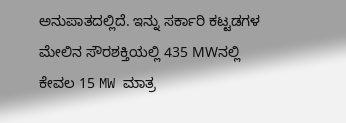ಅನುಪಾತದಲ್ಲಿದೆ. ಇನ್ನು ಸರ್ಕಾರಿ ಕಟ್ಟಡಗಳ ಮೇಲಿನ ಸೌರಶಕ್ತಿಯಲ್ಲಿ 435 MWನಲ್ಲಿ ಕೇವಲ 15 MW ಮಾತ್ರ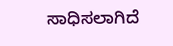ಸಾಧಿಸಲಾಗಿದೆ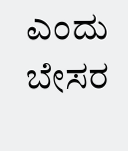ಎಂದು ಬೇಸರ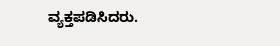ವ್ಯಕ್ತಪಡಿಸಿದರು.